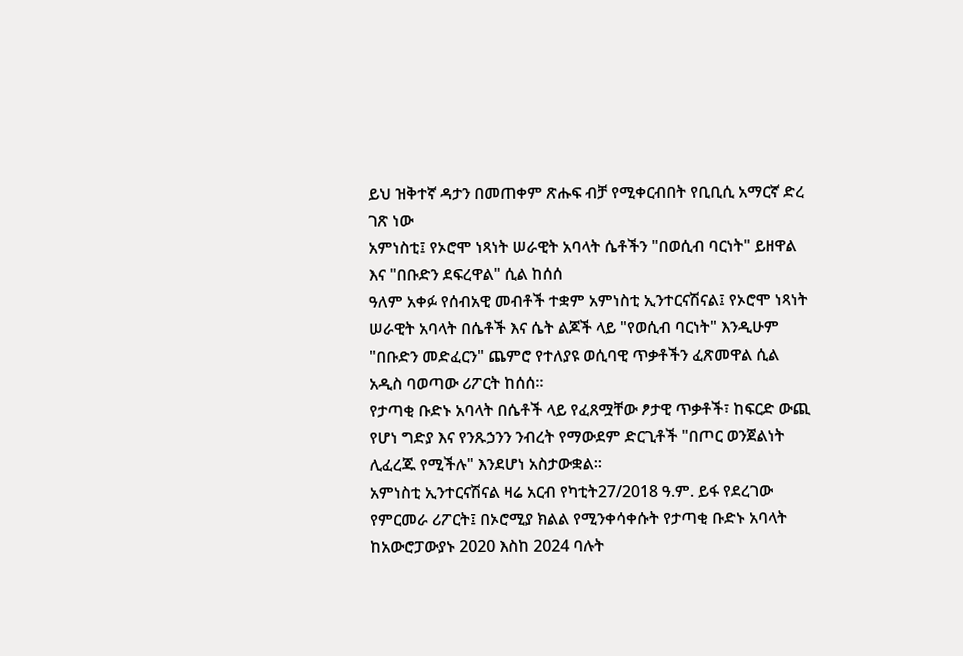ይህ ዝቅተኛ ዳታን በመጠቀም ጽሑፍ ብቻ የሚቀርብበት የቢቢሲ አማርኛ ድረ ገጽ ነው
አምነስቲ፤ የኦሮሞ ነጻነት ሠራዊት አባላት ሴቶችን "በወሲብ ባርነት" ይዘዋል እና "በቡድን ደፍረዋል" ሲል ከሰሰ
ዓለም አቀፉ የሰብአዊ መብቶች ተቋም አምነስቲ ኢንተርናሽናል፤ የኦሮሞ ነጻነት ሠራዊት አባላት በሴቶች እና ሴት ልጆች ላይ "የወሲብ ባርነት" እንዲሁም "በቡድን መድፈርን" ጨምሮ የተለያዩ ወሲባዊ ጥቃቶችን ፈጽመዋል ሲል አዲስ ባወጣው ሪፖርት ከሰሰ።
የታጣቂ ቡድኑ አባላት በሴቶች ላይ የፈጸሟቸው ፆታዊ ጥቃቶች፣ ከፍርድ ውጪ የሆነ ግድያ እና የንጹኃንን ንብረት የማውደም ድርጊቶች "በጦር ወንጀልነት ሊፈረጁ የሚችሉ" እንደሆነ አስታውቋል።
አምነስቲ ኢንተርናሽናል ዛሬ አርብ የካቲት27/2018 ዓ.ም. ይፋ የደረገው የምርመራ ሪፖርት፤ በኦሮሚያ ክልል የሚንቀሳቀሱት የታጣቂ ቡድኑ አባላት ከአውሮፓውያኑ 2020 እስከ 2024 ባሉት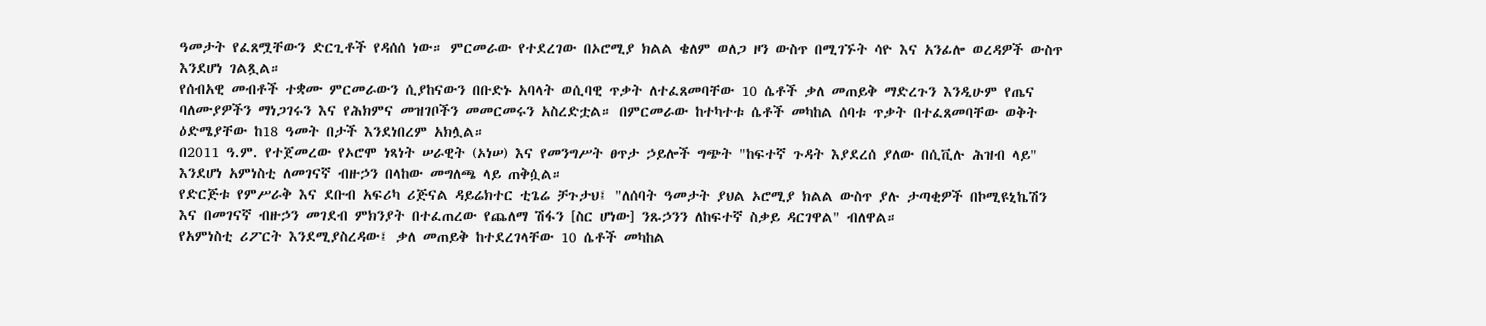ዓመታት የፈጸሟቸውን ድርጊቶች የዳሰሰ ነው። ምርመራው የተደረገው በኦሮሚያ ክልል ቄለም ወለጋ ዞን ውስጥ በሚገኙት ሳዮ እና አንፊሎ ወረዳዎች ውስጥ እንደሆነ ገልጿል።
የሰብአዊ መብቶች ተቋሙ ምርመራውን ሲያከናውን በቡድኑ አባላት ወሲባዊ ጥቃት ለተፈጸመባቸው 10 ሴቶች ቃለ መጠይቅ ማድረጉን እንዲሁም የጤና ባለሙያዎችን ማነጋገሩን እና የሕክምና መዝገቦችን መመርመሩን አስረድቷል። በምርመራው ከተካተቱ ሴቶች መካከል ሰባቱ ጥቃት በተፈጸመባቸው ወቅት ዕድሜያቸው ከ18 ዓመት በታች እንደነበረም አክሏል።
በ2011 ዓ.ም. የተጀመረው የኦሮሞ ነጻነት ሠራዊት (ኦነሠ) እና የመንግሥት ፀጥታ ኃይሎች ግጭት "ከፍተኛ ጉዳት እያደረሰ ያለው በሲቪሉ ሕዝብ ላይ" እንደሆነ አምነስቲ ለመገናኛ ብዙኃን በላከው መግለጫ ላይ ጠቅሷል።
የድርጅቱ የምሥራቅ እና ደቡብ አፍሪካ ሪጅናል ዳይሬክተር ቲጌሬ ቻጉታህ፤ "ለሰባት ዓመታት ያህል ኦሮሚያ ክልል ውስጥ ያሉ ታጣቂዎች በኮሚዩኒኬሽን እና በመገናኛ ብዙኃን መገደብ ምክንያት በተፈጠረው የጨለማ ሽፋን [ስር ሆነው] ንጹኃንን ለከፍተኛ ስቃይ ዳርገዋል" ብለዋል።
የአምነስቲ ሪፖርት እንደሚያስረዳው፤ ቃለ መጠይቅ ከተደረገላቸው 10 ሴቶች መካከል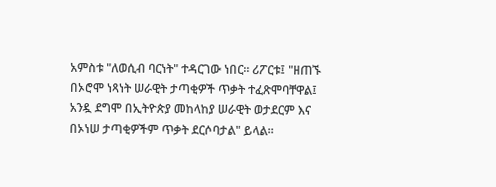አምስቱ "ለወሲብ ባርነት" ተዳርገው ነበር። ሪፖርቱ፤ "ዘጠኙ በኦሮሞ ነጻነት ሠራዊት ታጣቂዎች ጥቃት ተፈጽሞባቸዋል፤ አንዷ ደግሞ በኢትዮጵያ መከላከያ ሠራዊት ወታደርም እና በኦነሠ ታጣቂዎችም ጥቃት ደርሶባታል" ይላል።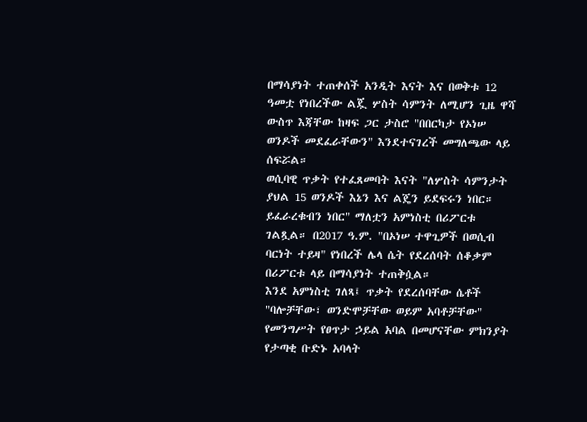በማሳያነት ተጠቀሰች አንዲት እናት እና በወቅቱ 12 ዓመቷ የነበረችው ልጇ ሦስት ሳምንት ለሚሆን ጊዜ ዋሻ ውስጥ እጃቸው ከዛፍ ጋር ታስሮ "በበርካታ የኦነሠ ወንዶች መደፈራቸውን" እንደተናገረች መግለጫው ላይ ሰፍሯል።
ወሲባዊ ጥቃት የተፈጸመባት እናት "ለሦስት ሳምንታት ያህል 15 ወንዶች እኔን እና ልጄን ይደፍሩን ነበር። ይፈራረቁብን ነበር" ማለቷን አምነስቲ በሪፖርቱ ገልጿል። በ2017 ዓ.ም. "በኦነሠ ተዋጊዎች በወሲብ ባርነት ተይዛ" የነበረች ሌላ ሴት የደረሰባት ሰቆቃም በሪፖርቱ ላይ በማሳያነት ተጠቅሷል።
እንደ አምነስቲ ገለጻ፤ ጥቃት የደረሰባቸው ሴቶች "ባሎቻቸው፣ ወንድሞቻቸው ወይም አባቶቻቸው" የመንግሥት የፀጥታ ኃይል አባል በመሆናቸው ምክንያት የታጣቂ ቡድኑ አባላት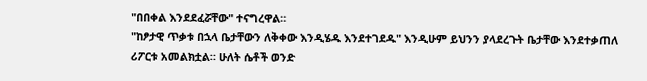"በበቀል እንደደፈሯቸው" ተናግረዋል።
"ከፆታዊ ጥቃቱ በኋላ ቤታቸውን ለቅቀው እንዲሄዱ እንደተገደዱ" እንዲሁም ይህንን ያላደረጉት ቤታቸው እንደተቃጠለ ሪፖርቱ አመልክቷል። ሁለት ሴቶች ወንድ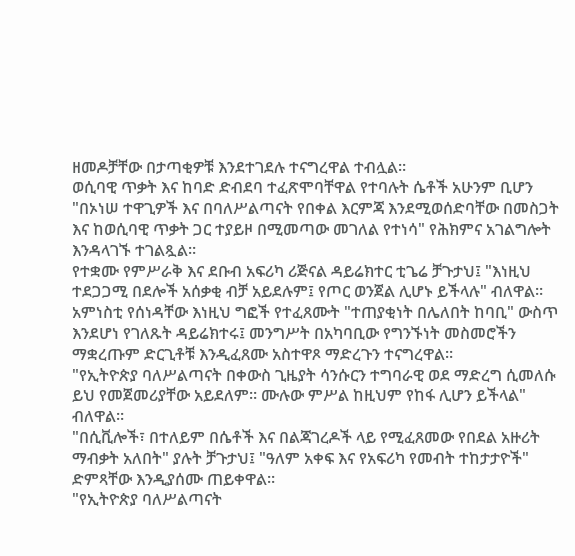ዘመዶቻቸው በታጣቂዎቹ እንደተገደሉ ተናግረዋል ተብሏል።
ወሲባዊ ጥቃት እና ከባድ ድብደባ ተፈጽሞባቸዋል የተባሉት ሴቶች አሁንም ቢሆን "በኦነሠ ተዋጊዎች እና በባለሥልጣናት የበቀል እርምጃ እንደሚወሰድባቸው በመስጋት እና ከወሲባዊ ጥቃት ጋር ተያይዞ በሚመጣው መገለል የተነሳ" የሕክምና አገልግሎት እንዳላገኙ ተገልጿል።
የተቋሙ የምሥራቅ እና ደቡብ አፍሪካ ሪጅናል ዳይሬክተር ቲጌሬ ቻጉታህ፤ "እነዚህ ተደጋጋሚ በደሎች አሰቃቂ ብቻ አይደሉም፤ የጦር ወንጀል ሊሆኑ ይችላሉ" ብለዋል።
አምነስቲ የሰነዳቸው እነዚህ ግፎች የተፈጸሙት "ተጠያቂነት በሌለበት ከባቢ" ውስጥ እንደሆነ የገለጹት ዳይሬክተሩ፤ መንግሥት በአካባቢው የግንኙነት መስመሮችን ማቋረጡም ድርጊቶቹ እንዲፈጸሙ አስተዋጾ ማድረጉን ተናግረዋል።
"የኢትዮጵያ ባለሥልጣናት በቀውስ ጊዜያት ሳንሱርን ተግባራዊ ወደ ማድረግ ሲመለሱ ይህ የመጀመሪያቸው አይደለም። ሙሉው ምሥል ከዚህም የከፋ ሊሆን ይችላል" ብለዋል።
"በሲቪሎች፣ በተለይም በሴቶች እና በልጃገረዶች ላይ የሚፈጸመው የበደል አዙሪት ማብቃት አለበት" ያሉት ቻጉታህ፤ "ዓለም አቀፍ እና የአፍሪካ የመብት ተከታታዮች" ድምጻቸው እንዲያሰሙ ጠይቀዋል።
"የኢትዮጵያ ባለሥልጣናት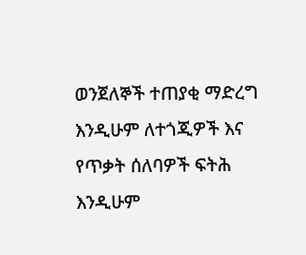ወንጀለኞች ተጠያቂ ማድረግ እንዲሁም ለተጎጂዎች እና የጥቃት ሰለባዎች ፍትሕ እንዲሁም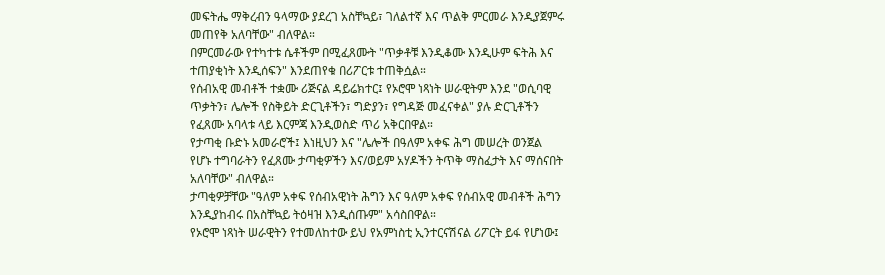መፍትሔ ማቅረብን ዓላማው ያደረገ አስቸኳይ፣ ገለልተኛ እና ጥልቅ ምርመራ እንዲያጀምሩ መጠየቅ አለባቸው" ብለዋል።
በምርመራው የተካተቱ ሴቶችም በሚፈጸሙት "ጥቃቶቹ እንዲቆሙ እንዲሁም ፍትሕ እና ተጠያቂነት እንዲሰፍን" እንደጠየቁ በሪፖርቱ ተጠቅሷል።
የሰብአዊ መብቶች ተቋሙ ሪጅናል ዳይሬክተር፤ የኦሮሞ ነጻነት ሠራዊትም እንደ "ወሲባዊ ጥቃትን፣ ሌሎች የስቅይት ድርጊቶችን፣ ግድያን፣ የግዳጅ መፈናቀል" ያሉ ድርጊቶችን የፈጸሙ አባላቱ ላይ እርምጃ እንዲወስድ ጥሪ አቅርበዋል።
የታጣቂ ቡድኑ አመራሮች፤ እነዚህን እና "ሌሎች በዓለም አቀፍ ሕግ መሠረት ወንጀል የሆኑ ተግባራትን የፈጸሙ ታጣቂዎችን እና/ወይም አሃዶችን ትጥቅ ማስፈታት እና ማሰናበት አለባቸው" ብለዋል።
ታጣቂዎቻቸው "ዓለም አቀፍ የሰብአዊነት ሕግን እና ዓለም አቀፍ የሰብአዊ መብቶች ሕግን እንዲያከብሩ በአስቸኳይ ትዕዛዝ እንዲሰጡም" አሳስበዋል።
የኦሮሞ ነጻነት ሠራዊትን የተመለከተው ይህ የአምነስቲ ኢንተርናሽናል ሪፖርት ይፋ የሆነው፤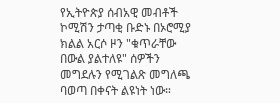የኢትዮጵያ ሰብአዊ መብቶች ኮሚሽን ታጣቂ ቡድኑ በኦሮሚያ ክልል አርሶ ዞን "ቁጥራቸው በውል ያልተለዩ" ሰዎችን መግደሉን የሚገልጽ መግለጫ ባወጣ በቀናት ልዩነት ነው።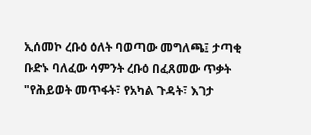ኢሰመኮ ረቡዕ ዕለት ባወጣው መግለጫ፤ ታጣቂ ቡድኑ ባለፈው ሳምንት ረቡዕ በፈጸመው ጥቃት "የሕይወት መጥፋት፣ የአካል ጉዳት፣ እገታ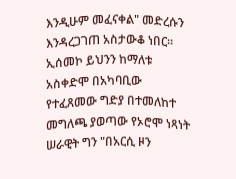እንዲሁም መፈናቀል" መድረሱን እንዳረጋገጠ አስታውቆ ነበር።
ኢሰመኮ ይህንን ከማለቱ አስቀድሞ በአካባቢው የተፈጸመው ግድያ በተመለከተ መግለጫ ያወጣው የኦሮሞ ነጻነት ሠራዊት ግን "በአርሲ ዞን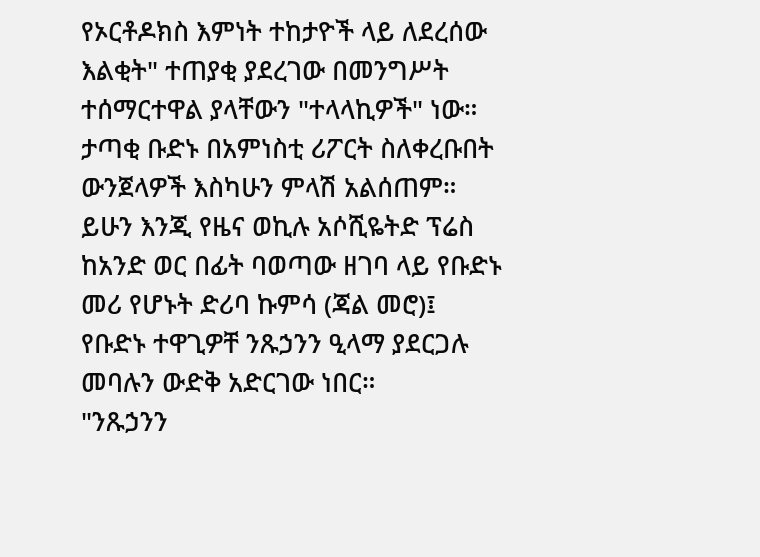የኦርቶዶክስ እምነት ተከታዮች ላይ ለደረሰው እልቂት" ተጠያቂ ያደረገው በመንግሥት ተሰማርተዋል ያላቸውን "ተላላኪዎች" ነው።
ታጣቂ ቡድኑ በአምነስቲ ሪፖርት ስለቀረቡበት ውንጀላዎች እስካሁን ምላሽ አልሰጠም። ይሁን እንጂ የዜና ወኪሉ አሶሺዬትድ ፕሬስ ከአንድ ወር በፊት ባወጣው ዘገባ ላይ የቡድኑ መሪ የሆኑት ድሪባ ኩምሳ (ጃል መሮ)፤ የቡድኑ ተዋጊዎቸ ንጹኃንን ዒላማ ያደርጋሉ መባሉን ውድቅ አድርገው ነበር።
"ንጹኃንን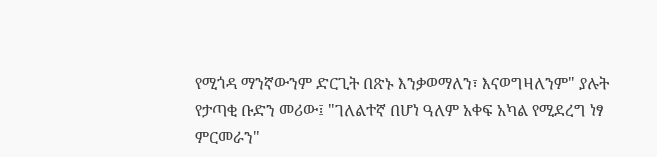የሚጎዳ ማንኛውንም ድርጊት በጽኑ እንቃወማለን፣ እናወግዛለንም" ያሉት የታጣቂ ቡድን መሪው፤ "ገለልተኛ በሆነ ዓለም አቀፍ አካል የሚደረግ ነፃ ምርመራን"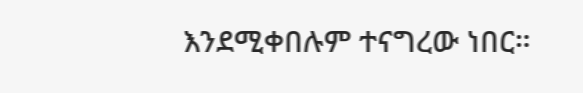እንደሚቀበሉም ተናግረው ነበር።